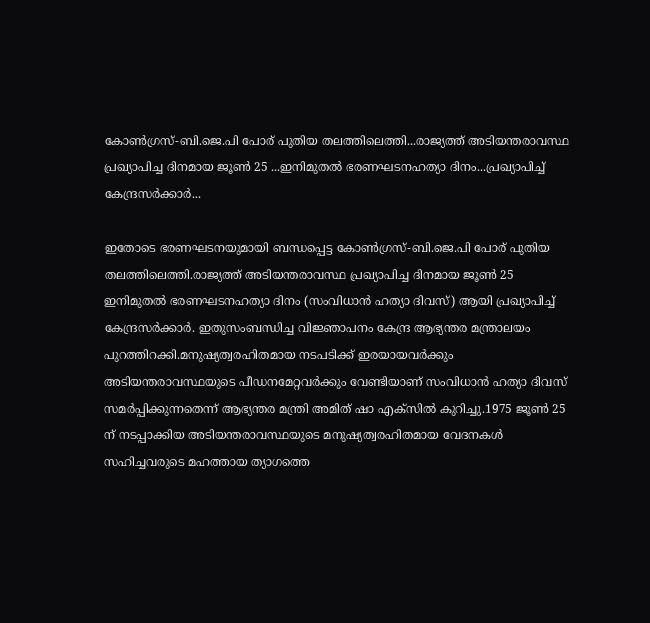കോൺഗ്രസ്-ബി.ജെ.പി പോര് പുതിയ തലത്തിലെത്തി...രാജ്യത്ത് അടിയന്തരാവസ്ഥ പ്രഖ്യാപിച്ച ദിനമായ ജൂൺ 25 ...ഇനിമുതൽ ഭരണഘടനഹത്യാ ദിനം...പ്രഖ്യാപിച്ച് കേന്ദ്രസർക്കാർ...

ഇതോടെ ഭരണഘടനയുമായി ബന്ധപ്പെട്ട കോൺഗ്രസ്-ബി.ജെ.പി പോര് പുതിയ തലത്തിലെത്തി.രാജ്യത്ത് അടിയന്തരാവസ്ഥ പ്രഖ്യാപിച്ച ദിനമായ ജൂൺ 25 ഇനിമുതൽ ഭരണഘടനഹത്യാ ദിനം (സംവിധാൻ ഹത്യാ ദിവസ്) ആയി പ്രഖ്യാപിച്ച് കേന്ദ്രസർക്കാർ. ഇതുസംബന്ധിച്ച വിജ്ഞാപനം കേന്ദ്ര ആഭ്യന്തര മന്ത്രാലയം പുറത്തിറക്കി.മനുഷ്യത്വരഹിതമായ നടപടിക്ക് ഇരയായവർക്കും അടിയന്തരാവസ്ഥയുടെ പീഡനമേറ്റവർക്കും വേണ്ടിയാണ് സംവിധാൻ ഹത്യാ ദിവസ് സമർപ്പിക്കുന്നതെന്ന് ആഭ്യന്തര മന്ത്രി അമിത് ഷാ എക്സിൽ കുറിച്ചു.1975 ജൂൺ 25 ന് നടപ്പാക്കിയ അടിയന്തരാവസ്ഥയുടെ മനുഷ്യത്വരഹിതമായ വേദനകൾ സഹിച്ചവരുടെ മഹത്തായ ത്യാഗത്തെ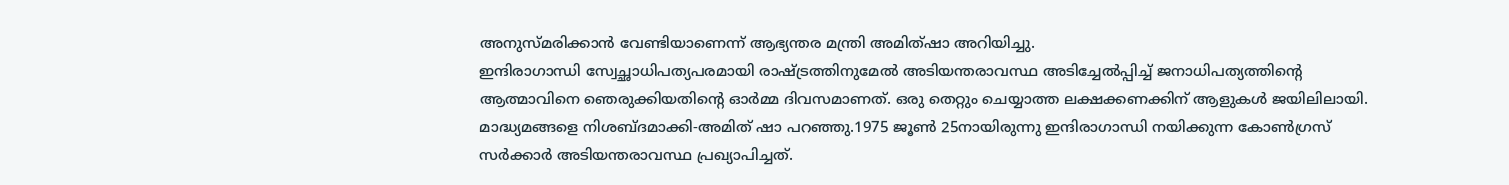അനുസ്മരിക്കാൻ വേണ്ടിയാണെന്ന് ആഭ്യന്തര മന്ത്രി അമിത്ഷാ അറിയിച്ചു.
ഇന്ദിരാഗാന്ധി സ്വേച്ഛാധിപത്യപരമായി രാഷ്ട്രത്തിനുമേൽ അടിയന്തരാവസ്ഥ അടിച്ചേൽപ്പിച്ച് ജനാധിപത്യത്തിന്റെ ആത്മാവിനെ ഞെരുക്കിയതിന്റെ ഓർമ്മ ദിവസമാണത്. ഒരു തെറ്റും ചെയ്യാത്ത ലക്ഷക്കണക്കിന് ആളുകൾ ജയിലിലായി. മാദ്ധ്യമങ്ങളെ നിശബ്ദമാക്കി-അമിത് ഷാ പറഞ്ഞു.1975 ജൂൺ 25നായിരുന്നു ഇന്ദിരാഗാന്ധി നയിക്കുന്ന കോൺഗ്രസ് സർക്കാർ അടിയന്തരാവസ്ഥ പ്രഖ്യാപിച്ചത്.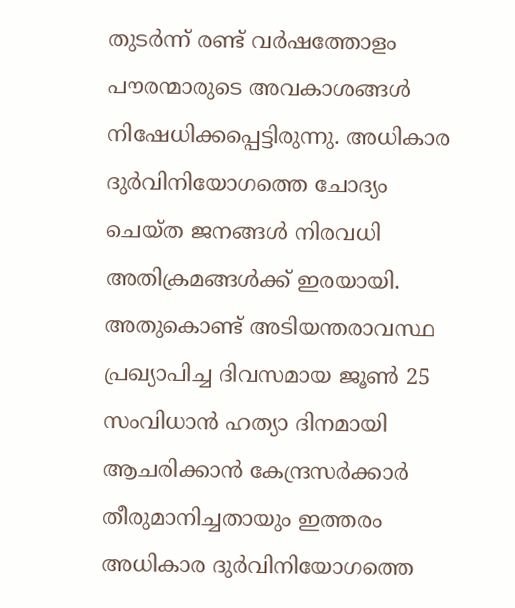തുടർന്ന് രണ്ട് വർഷത്തോളം പൗരന്മാരുടെ അവകാശങ്ങൾ നിഷേധിക്കപ്പെട്ടിരുന്നു. അധികാര ദുർവിനിയോഗത്തെ ചോദ്യം ചെയ്ത ജനങ്ങൾ നിരവധി അതിക്രമങ്ങൾക്ക് ഇരയായി. അതുകൊണ്ട് അടിയന്തരാവസ്ഥ പ്രഖ്യാപിച്ച ദിവസമായ ജൂൺ 25 സംവിധാൻ ഹത്യാ ദിനമായി ആചരിക്കാൻ കേന്ദ്രസർക്കാർ തീരുമാനിച്ചതായും ഇത്തരം അധികാര ദുർവിനിയോഗത്തെ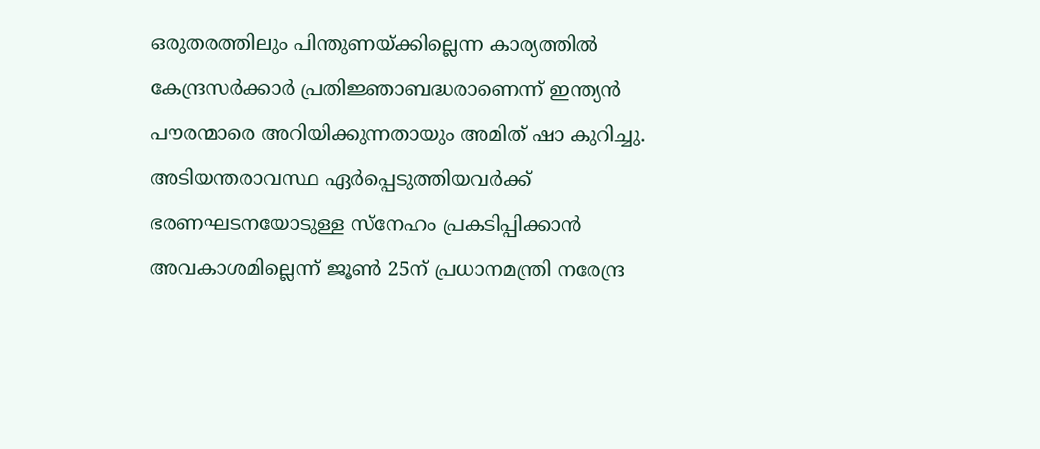ഒരുതരത്തിലും പിന്തുണയ്ക്കില്ലെന്ന കാര്യത്തിൽ കേന്ദ്രസർക്കാർ പ്രതിജ്ഞാബദ്ധരാണെന്ന് ഇന്ത്യൻ പൗരന്മാരെ അറിയിക്കുന്നതായും അമിത് ഷാ കുറിച്ചു.
അടിയന്തരാവസ്ഥ ഏർപ്പെടുത്തിയവർക്ക് ഭരണഘടനയോടുള്ള സ്നേഹം പ്രകടിപ്പിക്കാൻ അവകാശമില്ലെന്ന് ജൂൺ 25ന് പ്രധാനമന്ത്രി നരേന്ദ്ര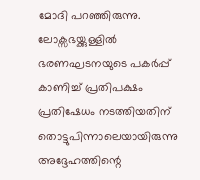മോദി പറഞ്ഞിരുന്നു. ലോക്സഭയ്ക്കുള്ളിൽ ഭരണഘടനയുടെ പകർപ്പ് കാണിച്ച് പ്രതിപക്ഷം പ്രതിഷേധം നടത്തിയതിന് തൊട്ടുപിന്നാലെയായിരുന്നു അദ്ദേഹത്തിന്റെ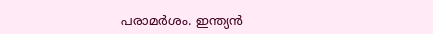പരാമർശം. ഇന്ത്യൻ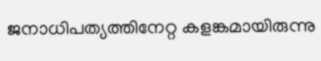ജനാധിപത്യത്തിനേറ്റ കളങ്കമായിരുന്നു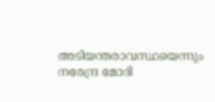അടിയന്തരാവസ്ഥയെന്നും നരേന്ദ്ര മോദി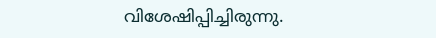വിശേഷിപ്പിച്ചിരുന്നു.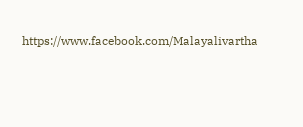https://www.facebook.com/Malayalivartha